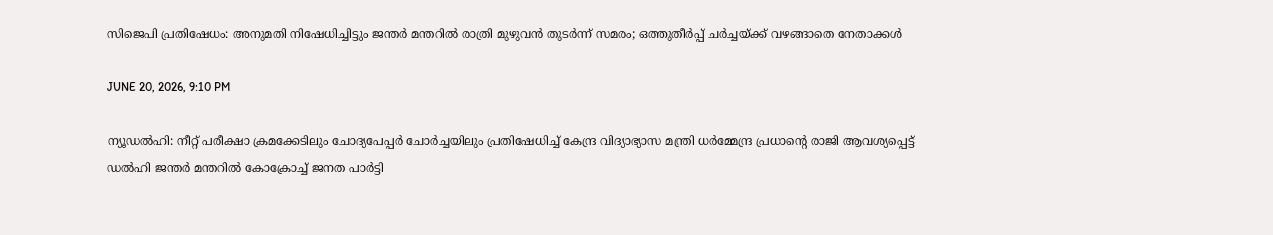സിജെപി പ്രതിഷേധം: അനുമതി നിഷേധിച്ചിട്ടും ജന്തര്‍ മന്തറില്‍ രാത്രി മുഴുവന്‍ തുടര്‍ന്ന് സമരം; ഒത്തുതീര്‍പ്പ് ചര്‍ച്ചയ്ക്ക് വഴങ്ങാതെ നേതാക്കള്‍

JUNE 20, 2026, 9:10 PM

ന്യൂഡല്‍ഹി: നീറ്റ് പരീക്ഷാ ക്രമക്കേടിലും ചോദ്യപേപ്പര്‍ ചോര്‍ച്ചയിലും പ്രതിഷേധിച്ച് കേന്ദ്ര വിദ്യാഭ്യാസ മന്ത്രി ധര്‍മ്മേന്ദ്ര പ്രധാന്റെ രാജി ആവശ്യപ്പെട്ട് ഡല്‍ഹി ജന്തര്‍ മന്തറില്‍ കോക്രോച്ച് ജനത പാര്‍ട്ടി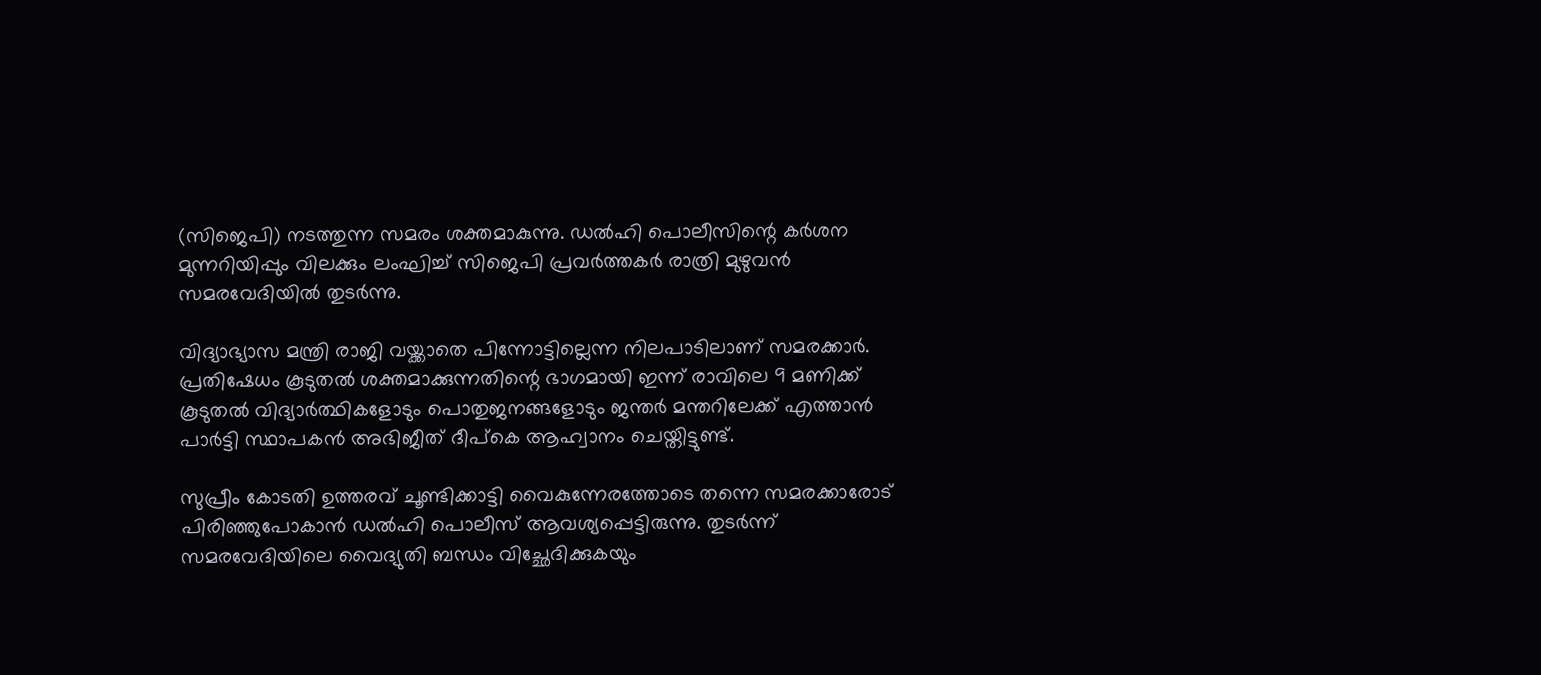(സിജെപി) നടത്തുന്ന സമരം ശക്തമാകുന്നു. ഡല്‍ഹി പൊലീസിന്റെ കര്‍ശന മുന്നറിയിപ്പും വിലക്കും ലംഘിച്ച് സിജെപി പ്രവര്‍ത്തകര്‍ രാത്രി മുഴുവന്‍ സമരവേദിയില്‍ തുടര്‍ന്നു.

വിദ്യാഭ്യാസ മന്ത്രി രാജി വയ്ക്കാതെ പിന്നോട്ടില്ലെന്ന നിലപാടിലാണ് സമരക്കാര്‍. പ്രതിഷേധം കൂടുതല്‍ ശക്തമാക്കുന്നതിന്റെ ഭാഗമായി ഇന്ന് രാവിലെ 9 മണിക്ക് കൂടുതല്‍ വിദ്യാര്‍ത്ഥികളോടും പൊതുജനങ്ങളോടും ജന്തര്‍ മന്തറിലേക്ക് എത്താന്‍ പാര്‍ട്ടി സ്ഥാപകന്‍ അഭിജീത് ദീപ്‌കെ ആഹ്വാനം ചെയ്തിട്ടുണ്ട്.

സുപ്രീം കോടതി ഉത്തരവ് ചൂണ്ടിക്കാട്ടി വൈകുന്നേരത്തോടെ തന്നെ സമരക്കാരോട് പിരിഞ്ഞുപോകാന്‍ ഡല്‍ഹി പൊലീസ് ആവശ്യപ്പെട്ടിരുന്നു. തുടര്‍ന്ന് സമരവേദിയിലെ വൈദ്യുതി ബന്ധം വിച്ഛേദിക്കുകയും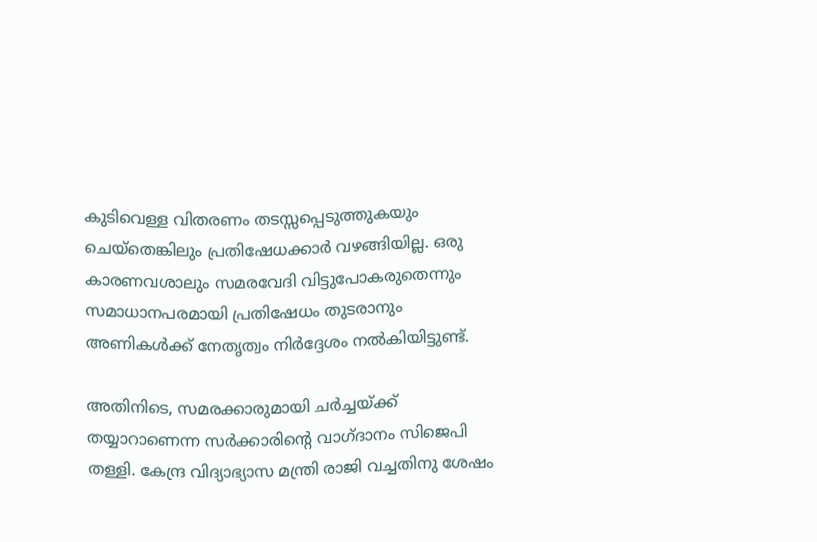കുടിവെള്ള വിതരണം തടസ്സപ്പെടുത്തുകയും ചെയ്‌തെങ്കിലും പ്രതിഷേധക്കാര്‍ വഴങ്ങിയില്ല. ഒരു കാരണവശാലും സമരവേദി വിട്ടുപോകരുതെന്നും സമാധാനപരമായി പ്രതിഷേധം തുടരാനും അണികള്‍ക്ക് നേതൃത്വം നിര്‍ദ്ദേശം നല്‍കിയിട്ടുണ്ട്.

അതിനിടെ, സമരക്കാരുമായി ചര്‍ച്ചയ്ക്ക് തയ്യാറാണെന്ന സര്‍ക്കാരിന്റെ വാഗ്ദാനം സിജെപി തള്ളി. കേന്ദ്ര വിദ്യാഭ്യാസ മന്ത്രി രാജി വച്ചതിനു ശേഷം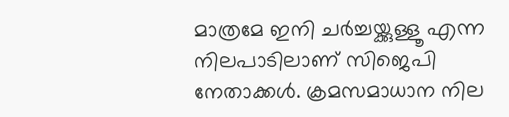മാത്രമേ ഇനി ചര്‍ച്ചയ്ക്കുള്ളൂ എന്ന നിലപാടിലാണ് സിജെപി നേതാക്കള്‍. ക്രമസമാധാന നില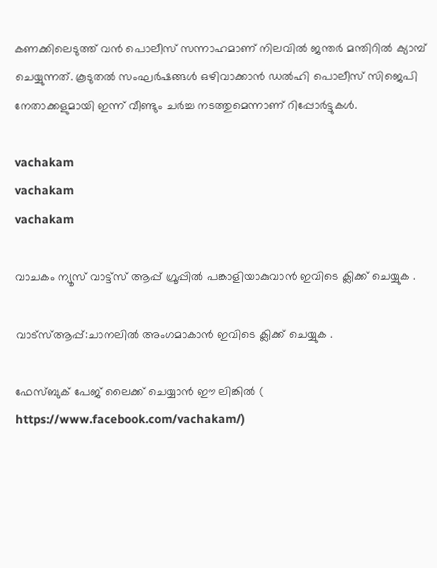കണക്കിലെടുത്ത് വന്‍ പൊലീസ് സന്നാഹമാണ് നിലവില്‍ ജന്തര്‍ മന്തിറില്‍ ക്യാമ്പ് ചെയ്യുന്നത്. കൂടുതല്‍ സംഘര്‍ഷങ്ങള്‍ ഒഴിവാക്കാന്‍ ഡല്‍ഹി പൊലീസ് സിജെപി നേതാക്കളുമായി ഇന്ന് വീണ്ടും ചര്‍ച്ച നടത്തുമെന്നാണ് റിപ്പോര്‍ട്ടുകള്‍.

vachakam
vachakam
vachakam

വാചകം ന്യൂസ് വാട്ട്സ് ആപ്പ് ഗ്രൂപ്പിൽ പങ്കാളിയാകുവാൻ ഇവിടെ ക്ലിക്ക് ചെയ്യുക .

വാട്സ്ആപ്പ്:ചാനലിൽ അംഗമാകാൻ ഇവിടെ ക്ലിക്ക് ചെയ്യുക .

ഫേസ്ബുക് പേജ് ലൈക്ക് ചെയ്യാൻ ഈ ലിങ്കിൽ (
https://www.facebook.com/vachakam/)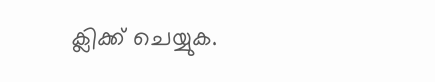ക്ലിക്ക് ചെയ്യുക.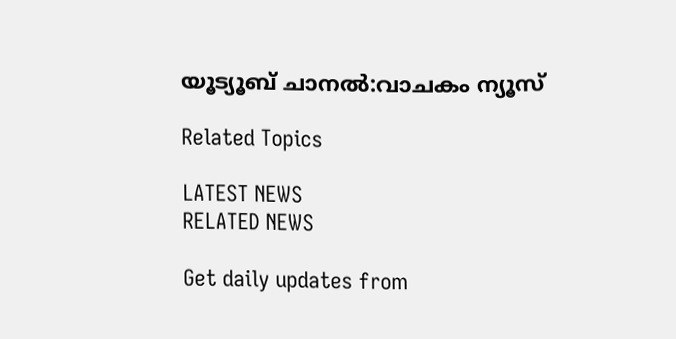യൂട്യൂബ് ചാനൽ:വാചകം ന്യൂസ്

Related Topics

LATEST NEWS
RELATED NEWS

Get daily updates from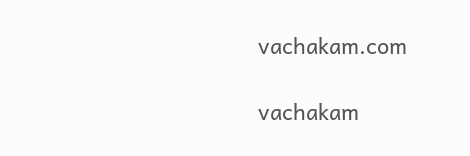vachakam.com

vachakam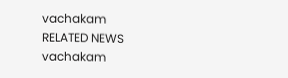vachakam
RELATED NEWS
vachakam